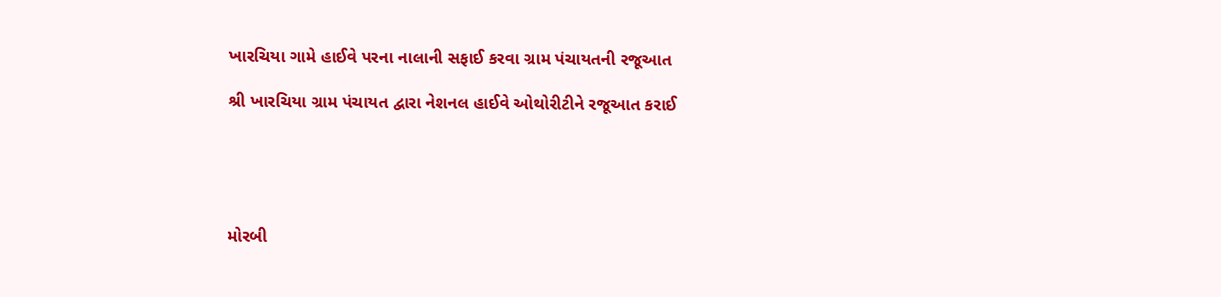ખારચિયા ગામે હાઈવે પરના નાલાની સફાઈ કરવા ગ્રામ પંચાયતની રજૂઆત

શ્રી ખારચિયા ગ્રામ પંચાયત દ્વારા નેશનલ હાઈવે ઓથોરીટીને રજૂઆત કરાઈ





મોરબી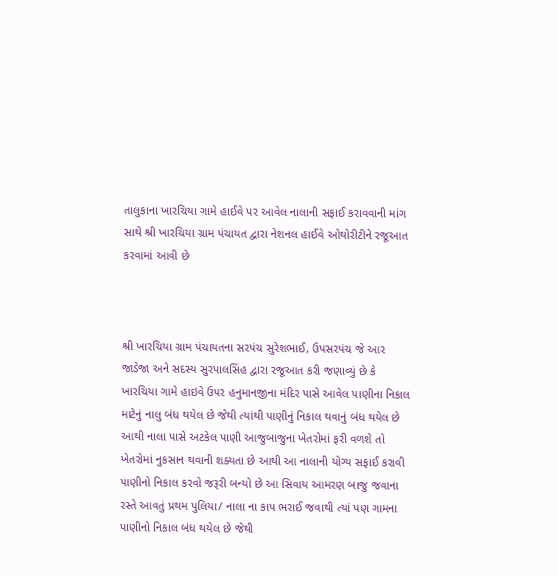તાલુકાના ખારચિયા ગામે હાઈવે પર આવેલ નાલાની સફાઈ કરાવવાની માંગ સાથે શ્રી ખારચિયા ગ્રામ પંચાયત દ્વારા નેશનલ હાઈવે ઓથોરીટીને રજૂઆત કરવામાં આવી છે



શ્રી ખારચિયા ગ્રામ પંચાયતના સરપંચ સુરેશભાઈ, ઉપસરપંચ જે આર જાડેજા અને સદસ્ય સુરપાલસિંહ દ્વારા રજૂઆત કરી જણાવ્યું છે કે ખારચિયા ગામે હાઇવે ઉપર હનુમાનજીના મંદિર પાસે આવેલ પાણીના નિકાલ માટેનું નાલુ બંધ થયેલ છે જેથી ત્યાંથી પાણીનું નિકાલ થવાનું બંધ થયેલ છે આથી નાલા પાસે અટકેલ પાણી આજુબાજુના ખેતરોમાં ફરી વળશે તો ખેતરોમાં નુકસાન થવાની શક્યતા છે આથી આ નાલાની યોગ્ય સફાઈ કરાવી પાણીનો નિકાલ કરવો જરૂરી બન્યો છે આ સિવાય આમરણ બાજુ જવાના રસ્તે આવતું પ્રથમ પુલિયા/ નાલા ના કાપ ભરાઈ જવાથી ત્યાં પણ ગામના પાણીનો નિકાલ બંધ થયેલ છે જેથી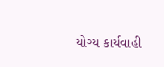યોગ્ય કાર્યવાહી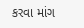કરવા માંગ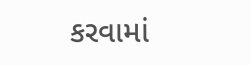કરવામાં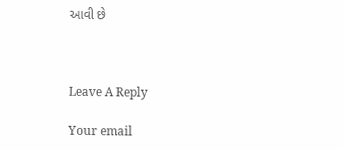આવી છે



Leave A Reply

Your email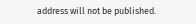address will not be published.